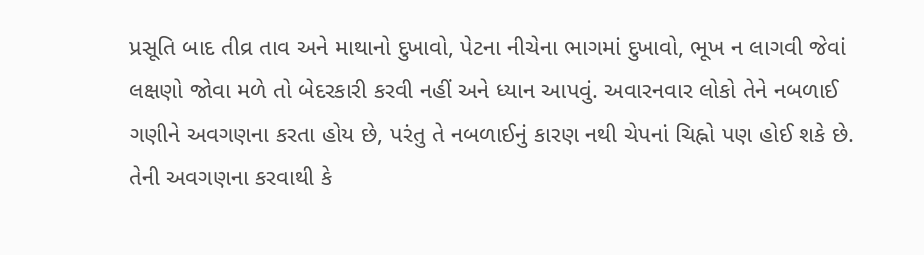પ્રસૂતિ બાદ તીવ્ર તાવ અને માથાનો દુખાવો, પેટના નીચેના ભાગમાં દુખાવો, ભૂખ ન લાગવી જેવાં લક્ષણો જોવા મળે તો બેદરકારી કરવી નહીં અને ધ્યાન આપવું. અવારનવાર લોકો તેને નબળાઈ ગણીને અવગણના કરતા હોય છે, પરંતુ તે નબળાઈનું કારણ નથી ચેપનાં ચિહ્નો પણ હોઈ શકે છે. તેની અવગણના કરવાથી કે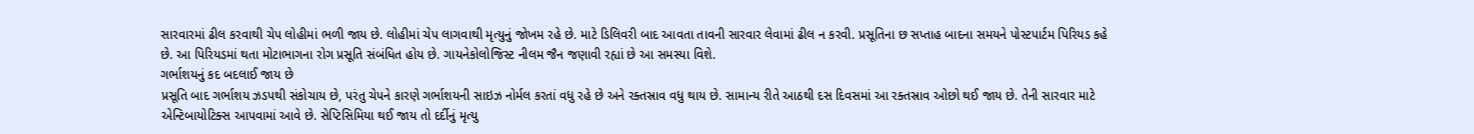સારવારમાં ઢીલ કરવાથી ચેપ લોહીમાં ભળી જાય છે. લોહીમાં ચેપ લાગવાથી મૃત્યુનું જોખમ રહે છે. માટે ડિલિવરી બાદ આવતા તાવની સારવાર લેવામાં ઢીલ ન કરવી. પ્રસૂતિના છ સપ્તાહ બાદના સમયને પોસ્ટપાર્ટમ પિરિયડ કહે છે. આ પિરિયડમાં થતા મોટાભાગના રોગ પ્રસૂતિ સંબંધિત હોય છે. ગાયનેકોલોજિસ્ટ નીલમ જૈન જણાવી રહ્યાં છે આ સમસ્યા વિશે.
ગર્ભાશયનું કદ બદલાઈ જાય છે
પ્રસૂતિ બાદ ગર્ભાશય ઝડપથી સંકોચાય છે, પરંતુ ચેપને કારણે ગર્ભાશયની સાઇઝ નોર્મલ કરતાં વધુ રહે છે અને રક્તસ્રાવ વધુ થાય છે. સામાન્ય રીતે આઠથી દસ દિવસમાં આ રક્તસ્રાવ ઓછો થઈ જાય છે. તેની સારવાર માટે એન્ટિબાયોટિક્સ આપવામાં આવે છે. સેપ્ટિસિમિયા થઈ જાય તો દર્દીનું મૃત્યુ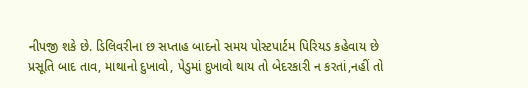નીપજી શકે છે. ડિલિવરીના છ સપ્તાહ બાદનો સમય પોસ્ટપાર્ટમ પિરિયડ કહેવાય છે
પ્રસૂતિ બાદ તાવ, માથાનો દુખાવો, પેડુમાં દુખાવો થાય તો બેદરકારી ન કરતાં,નહીં તો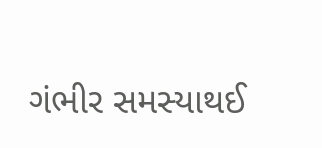ગંભીર સમસ્યાથઈ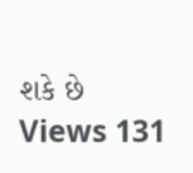શકે છે
Views 131